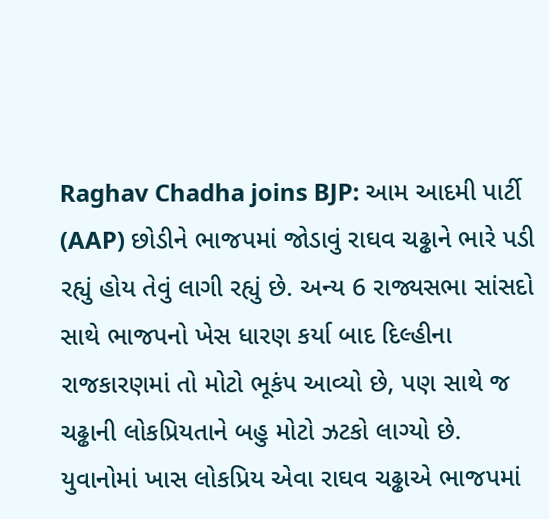Raghav Chadha joins BJP: આમ આદમી પાર્ટી (AAP) છોડીને ભાજપમાં જોડાવું રાઘવ ચઢ્ઢાને ભારે પડી રહ્યું હોય તેવું લાગી રહ્યું છે. અન્ય 6 રાજ્યસભા સાંસદો સાથે ભાજપનો ખેસ ધારણ કર્યા બાદ દિલ્હીના રાજકારણમાં તો મોટો ભૂકંપ આવ્યો છે, પણ સાથે જ ચઢ્ઢાની લોકપ્રિયતાને બહુ મોટો ઝટકો લાગ્યો છે. યુવાનોમાં ખાસ લોકપ્રિય એવા રાઘવ ચઢ્ઢાએ ભાજપમાં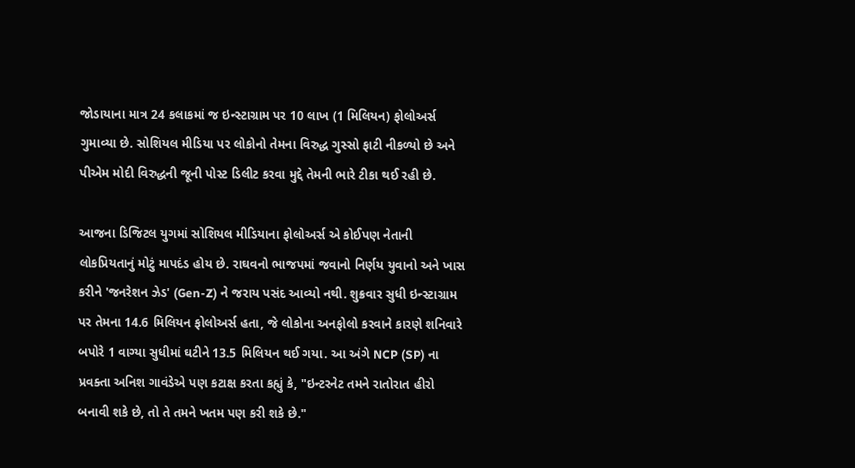જોડાયાના માત્ર 24 કલાકમાં જ ઇન્સ્ટાગ્રામ પર 10 લાખ (1 મિલિયન) ફોલોઅર્સ ગુમાવ્યા છે. સોશિયલ મીડિયા પર લોકોનો તેમના વિરુદ્ધ ગુસ્સો ફાટી નીકળ્યો છે અને પીએમ મોદી વિરુદ્ધની જૂની પોસ્ટ ડિલીટ કરવા મુદ્દે તેમની ભારે ટીકા થઈ રહી છે.

આજના ડિજિટલ યુગમાં સોશિયલ મીડિયાના ફોલોઅર્સ એ કોઈપણ નેતાની લોકપ્રિયતાનું મોટું માપદંડ હોય છે. રાઘવનો ભાજપમાં જવાનો નિર્ણય યુવાનો અને ખાસ કરીને 'જનરેશન ઝેડ' (Gen-Z) ને જરાય પસંદ આવ્યો નથી. શુક્રવાર સુધી ઇન્સ્ટાગ્રામ પર તેમના 14.6 મિલિયન ફોલોઅર્સ હતા, જે લોકોના અનફોલો કરવાને કારણે શનિવારે બપોરે 1 વાગ્યા સુધીમાં ઘટીને 13.5 મિલિયન થઈ ગયા. આ અંગે NCP (SP) ના પ્રવક્તા અનિશ ગાવંડેએ પણ કટાક્ષ કરતા કહ્યું કે, "ઇન્ટરનેટ તમને રાતોરાત હીરો બનાવી શકે છે, તો તે તમને ખતમ પણ કરી શકે છે."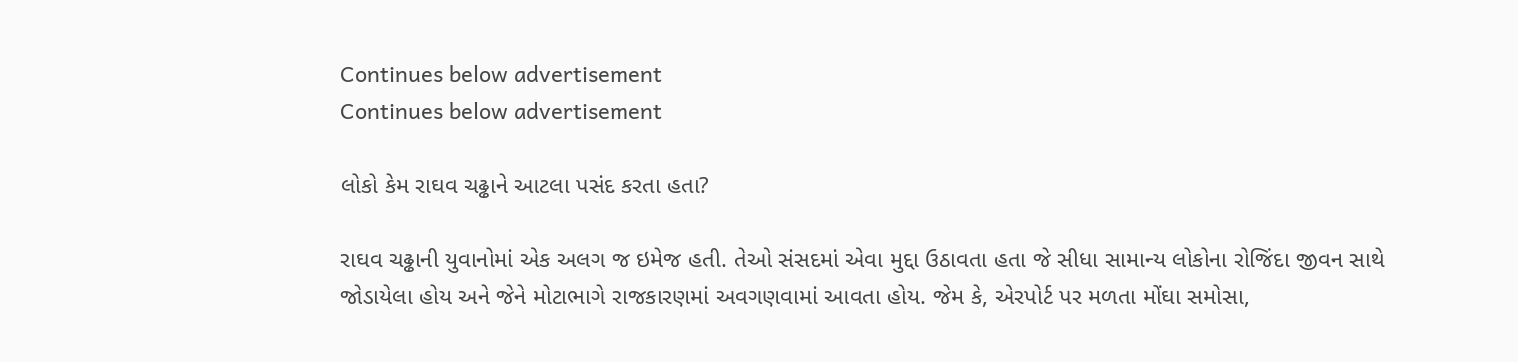Continues below advertisement
Continues below advertisement

લોકો કેમ રાઘવ ચઢ્ઢાને આટલા પસંદ કરતા હતા?

રાઘવ ચઢ્ઢાની યુવાનોમાં એક અલગ જ ઇમેજ હતી. તેઓ સંસદમાં એવા મુદ્દા ઉઠાવતા હતા જે સીધા સામાન્ય લોકોના રોજિંદા જીવન સાથે જોડાયેલા હોય અને જેને મોટાભાગે રાજકારણમાં અવગણવામાં આવતા હોય. જેમ કે, એરપોર્ટ પર મળતા મોંઘા સમોસા,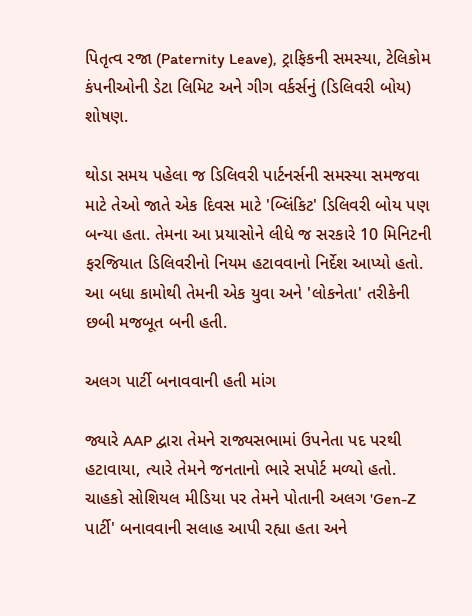પિતૃત્વ રજા (Paternity Leave), ટ્રાફિકની સમસ્યા, ટેલિકોમ કંપનીઓની ડેટા લિમિટ અને ગીગ વર્કર્સનું (ડિલિવરી બોય) શોષણ.

થોડા સમય પહેલા જ ડિલિવરી પાર્ટનર્સની સમસ્યા સમજવા માટે તેઓ જાતે એક દિવસ માટે 'બ્લિંકિટ' ડિલિવરી બોય પણ બન્યા હતા. તેમના આ પ્રયાસોને લીધે જ સરકારે 10 મિનિટની ફરજિયાત ડિલિવરીનો નિયમ હટાવવાનો નિર્દેશ આપ્યો હતો. આ બધા કામોથી તેમની એક યુવા અને 'લોકનેતા' તરીકેની છબી મજબૂત બની હતી.

અલગ પાર્ટી બનાવવાની હતી માંગ

જ્યારે AAP દ્વારા તેમને રાજ્યસભામાં ઉપનેતા પદ પરથી હટાવાયા, ત્યારે તેમને જનતાનો ભારે સપોર્ટ મળ્યો હતો. ચાહકો સોશિયલ મીડિયા પર તેમને પોતાની અલગ 'Gen-Z પાર્ટી' બનાવવાની સલાહ આપી રહ્યા હતા અને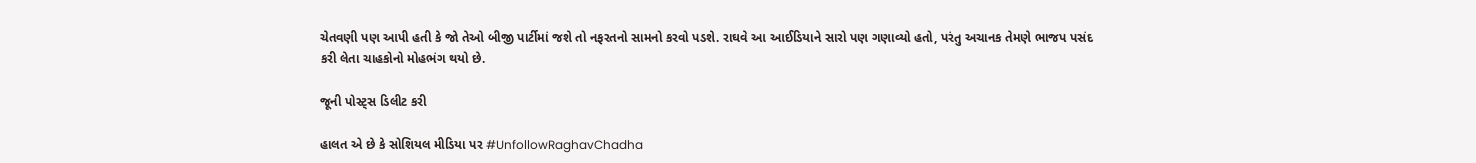ચેતવણી પણ આપી હતી કે જો તેઓ બીજી પાર્ટીમાં જશે તો નફરતનો સામનો કરવો પડશે. રાઘવે આ આઈડિયાને સારો પણ ગણાવ્યો હતો, પરંતુ અચાનક તેમણે ભાજપ પસંદ કરી લેતા ચાહકોનો મોહભંગ થયો છે.

જૂની પોસ્ટ્સ ડિલીટ કરી

હાલત એ છે કે સોશિયલ મીડિયા પર #UnfollowRaghavChadha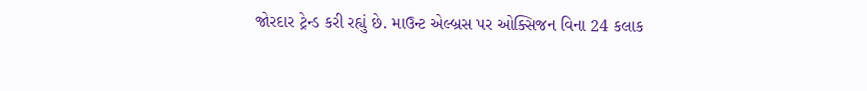જોરદાર ટ્રેન્ડ કરી રહ્યું છે. માઉન્ટ એલ્બ્રસ પર ઓક્સિજન વિના 24 કલાક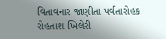વિતાવનાર જાણીતા પર્વતારોહક રોહતાશ ખિલેરી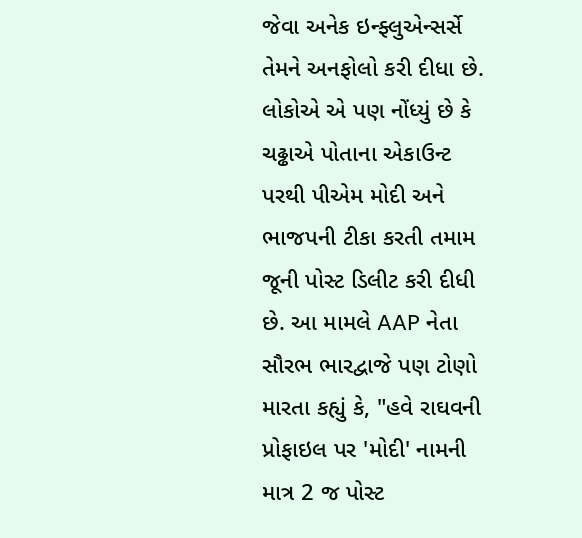જેવા અનેક ઇન્ફ્લુએન્સર્સે તેમને અનફોલો કરી દીધા છે. લોકોએ એ પણ નોંધ્યું છે કે ચઢ્ઢાએ પોતાના એકાઉન્ટ પરથી પીએમ મોદી અને ભાજપની ટીકા કરતી તમામ જૂની પોસ્ટ ડિલીટ કરી દીધી છે. આ મામલે AAP નેતા સૌરભ ભારદ્વાજે પણ ટોણો મારતા કહ્યું કે, "હવે રાઘવની પ્રોફાઇલ પર 'મોદી' નામની માત્ર 2 જ પોસ્ટ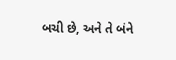બચી છે, અને તે બંને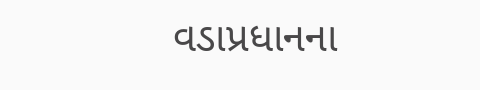વડાપ્રધાનના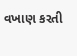વખાણ કરતી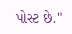પોસ્ટ છે."